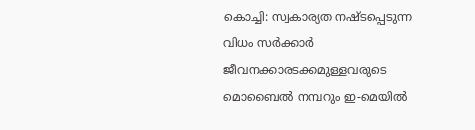കൊച്ചി: സ്വകാര്യത നഷ്ടപ്പെടുന്ന വിധം സർക്കാർ ജീവനക്കാരടക്കമുള്ളവരുടെ മൊബൈൽ നമ്പറും ഇ-മെയിൽ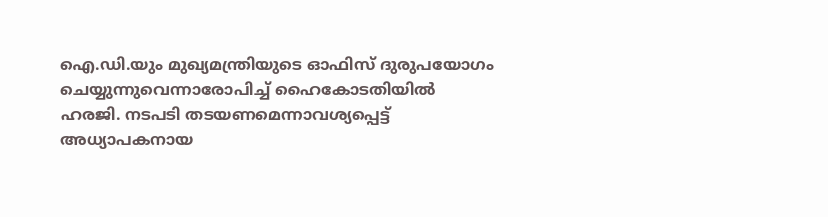ഐ.ഡി.യും മുഖ്യമന്ത്രിയുടെ ഓഫിസ് ദുരുപയോഗം ചെയ്യുന്നുവെന്നാരോപിച്ച് ഹൈകോടതിയിൽ ഹരജി. നടപടി തടയണമെന്നാവശ്യപ്പെട്ട് അധ്യാപകനായ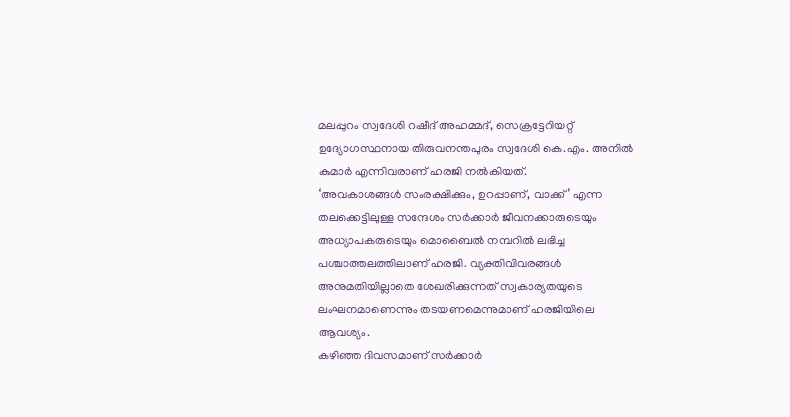മലപ്പുറം സ്വദേശി റഷീദ് അഹമ്മദ്, സെക്രട്ടേറിയറ്റ് ഉദ്യോഗസ്ഥനായ തിരുവനന്തപുരം സ്വദേശി കെ.എം. അനിൽ കുമാർ എന്നിവരാണ് ഹരജി നൽകിയത്.
‘അവകാശങ്ങൾ സംരക്ഷിക്കും, ഉറപ്പാണ്, വാക്ക്’ എന്ന തലക്കെട്ടിലുള്ള സന്ദേശം സർക്കാർ ജീവനക്കാരുടെയും അധ്യാപകരുടെയും മൊബൈൽ നമ്പറിൽ ലഭിച്ച പശ്ചാത്തലത്തിലാണ് ഹരജി. വ്യക്തിവിവരങ്ങൾ അനുമതിയില്ലാതെ ശേഖരിക്കുന്നത് സ്വകാര്യതയുടെ ലംഘനമാണെന്നും തടയണമെന്നുമാണ് ഹരജിയിലെ ആവശ്യം.
കഴിഞ്ഞ ദിവസമാണ് സർക്കാർ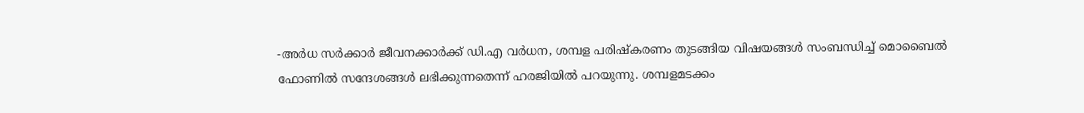-അർധ സർക്കാർ ജീവനക്കാർക്ക് ഡി.എ വർധന, ശമ്പള പരിഷ്കരണം തുടങ്ങിയ വിഷയങ്ങൾ സംബന്ധിച്ച് മൊബൈൽ ഫോണിൽ സന്ദേശങ്ങൾ ലഭിക്കുന്നതെന്ന് ഹരജിയിൽ പറയുന്നു. ശമ്പളമടക്കം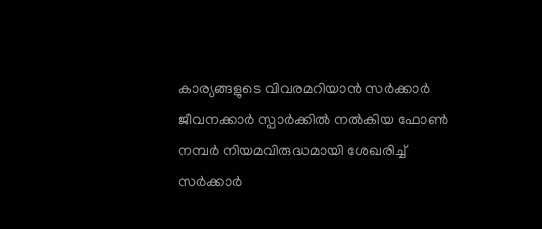കാര്യങ്ങളുടെ വിവരമറിയാൻ സർക്കാർ ജീവനക്കാർ സ്പാർക്കിൽ നൽകിയ ഫോൺ നമ്പർ നിയമവിരുദ്ധമായി ശേഖരിച്ച് സർക്കാർ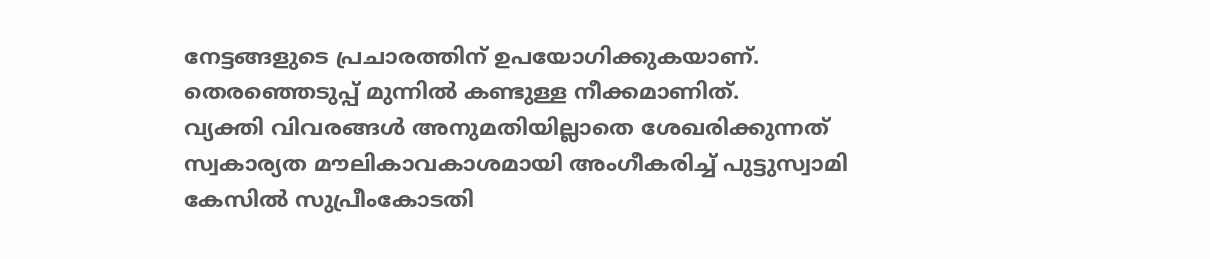നേട്ടങ്ങളുടെ പ്രചാരത്തിന് ഉപയോഗിക്കുകയാണ്. തെരഞ്ഞെടുപ്പ് മുന്നിൽ കണ്ടുള്ള നീക്കമാണിത്.
വ്യക്തി വിവരങ്ങൾ അനുമതിയില്ലാതെ ശേഖരിക്കുന്നത് സ്വകാര്യത മൗലികാവകാശമായി അംഗീകരിച്ച് പുട്ടുസ്വാമി കേസിൽ സുപ്രീംകോടതി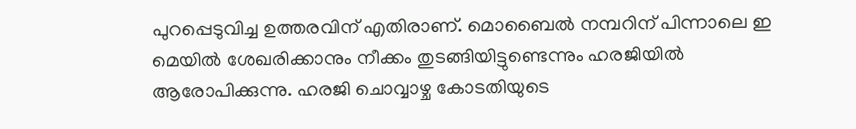പുറപ്പെടുവിച്ച ഉത്തരവിന് എതിരാണ്. മൊബൈൽ നമ്പറിന് പിന്നാലെ ഇ മെയിൽ ശേഖരിക്കാനും നീക്കം തുടങ്ങിയിട്ടുണ്ടെന്നും ഹരജിയിൽ ആരോപിക്കുന്നു. ഹരജി ചൊവ്വാഴ്ച കോടതിയുടെ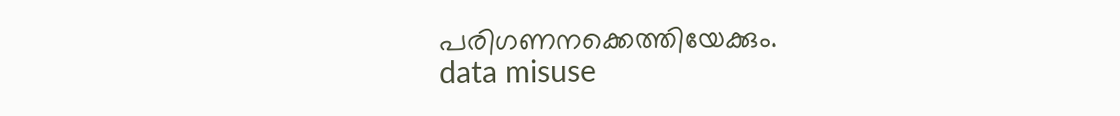പരിഗണനക്കെത്തിയേക്കും.
data misuse